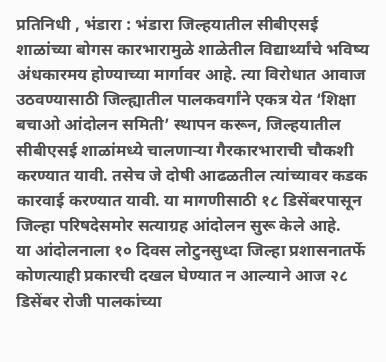प्रतिनिधी , भंडारा : भंडारा जिल्हयातील सीबीएसई शाळांच्या बोगस कारभारामुळे शाळेतील विद्यार्थ्यांचे भविष्य अंधकारमय होण्याच्या मार्गावर आहे. त्या विरोधात आवाज उठवण्यासाठी जिल्ह्यातील पालकवर्गांने एकत्र येत ‘शिक्षा बचाओ आंदोलन समिती’ स्थापन करून, जिल्हयातील सीबीएसई शाळांमध्ये चालणाऱ्या गैरकारभाराची चौकशी करण्यात यावी. तसेच जे दोषी आढळतील त्यांच्यावर कडक कारवाई करण्यात यावी. या मागणीसाठी १८ डिसेंबरपासून जिल्हा परिषदेसमोर सत्याग्रह आंदोलन सुरू केले आहे.
या आंदोलनाला १० दिवस लोटुनसुध्दा जिल्हा प्रशासनातर्फे कोणत्याही प्रकारची दखल घेण्यात न आल्याने आज २८ डिसेंबर रोजी पालकांच्या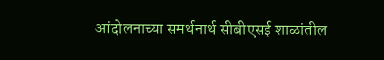आंदोलनाच्या समर्थनार्थ सीबीएसई शाळांतील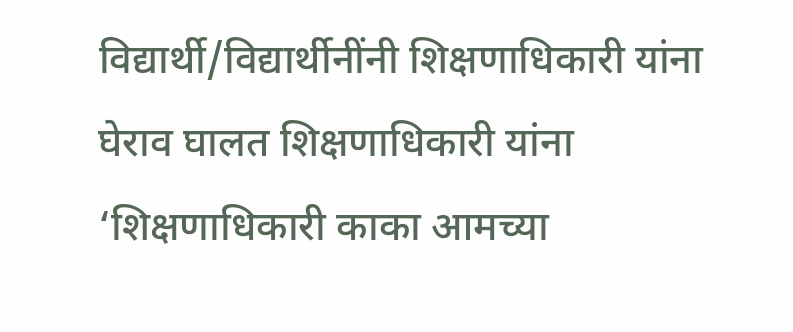विद्यार्थी/विद्यार्थीनींनी शिक्षणाधिकारी यांना घेराव घालत शिक्षणाधिकारी यांना ‘शिक्षणाधिकारी काका आमच्या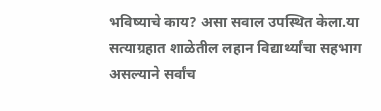भविष्याचे काय? असा सवाल उपस्थित केला.या सत्याग्रहात शाळेतील लहान विद्यार्थ्यांचा सहभाग असल्याने सर्वांच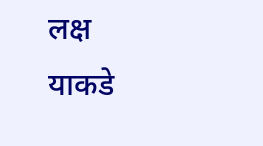लक्ष याकडे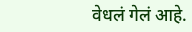वेधलं गेलं आहे.